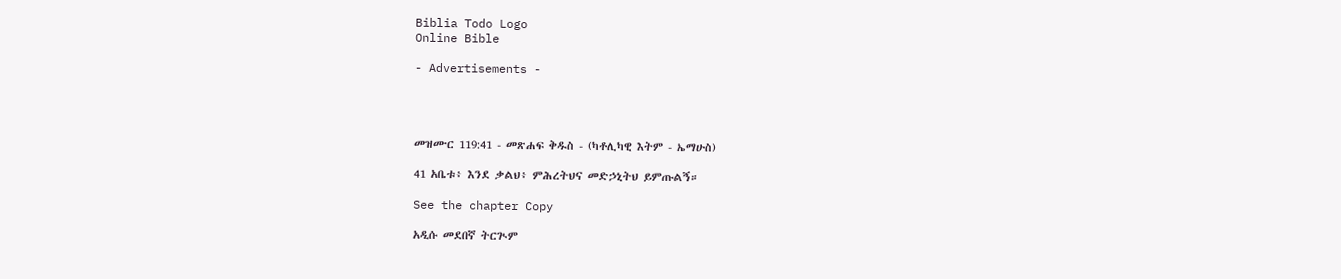Biblia Todo Logo
Online Bible

- Advertisements -




መዝሙር 119:41 - መጽሐፍ ቅዱስ - (ካቶሊካዊ እትም - ኤማሁስ)

41 አቤቱ፥ እንደ ቃልህ፥ ምሕረትህና መድኃኒትህ ይምጡልኝ።

See the chapter Copy

አዲሱ መደበኛ ትርጒም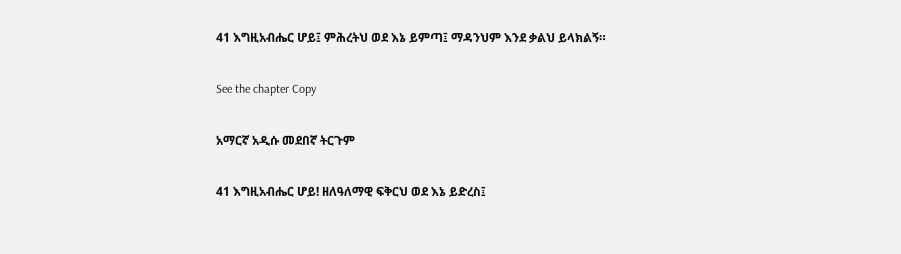41 እግዚአብሔር ሆይ፤ ምሕረትህ ወደ እኔ ይምጣ፤ ማዳንህም እንደ ቃልህ ይላክልኝ።

See the chapter Copy

አማርኛ አዲሱ መደበኛ ትርጉም

41 እግዚአብሔር ሆይ! ዘለዓለማዊ ፍቅርህ ወደ እኔ ይድረስ፤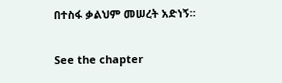በተስፋ ቃልህም መሠረት አድነኝ።

See the chapter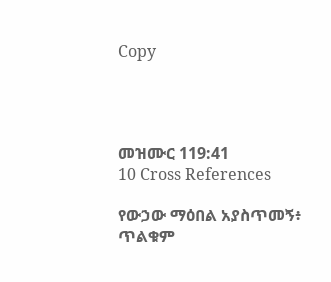Copy




መዝሙር 119:41
10 Cross References

የውኃው ማዕበል አያስጥመኝ፥ ጥልቁም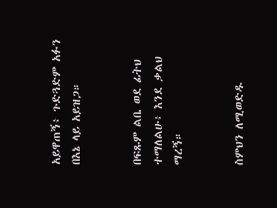አይዋጠኝ፥ ጉድጓድም አፉን በእኔ ላይ አይዝጋ።


በፍጹም ልቤ ወደ ፊትህ ተማለልሁ፥ እንደ ቃልህ ማረኝ።


ስምህን ለሚወድዱ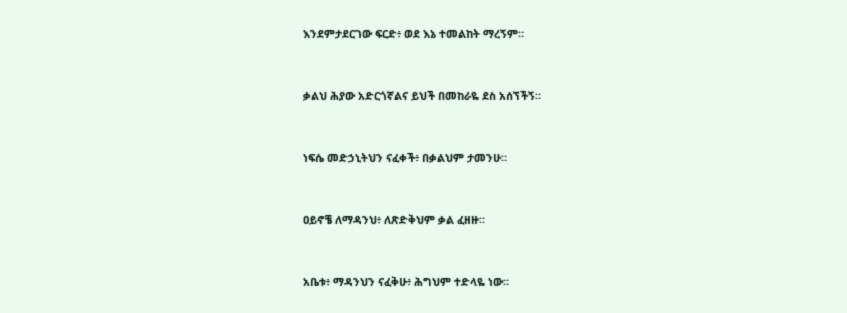እንደምታደርገው ፍርድ፥ ወደ እኔ ተመልከት ማረኝም።


ቃልህ ሕያው አድርጎኛልና ይህች በመከራዬ ደስ አሰኘችኝ።


ነፍሴ መድኃኒትህን ናፈቀች፥ በቃልህም ታመንሁ።


ዐይኖቼ ለማዳንህ፥ ለጽድቅህም ቃል ፈዘዙ።


አቤቱ፥ ማዳንህን ናፈቅሁ፥ ሕግህም ተድላዬ ነው።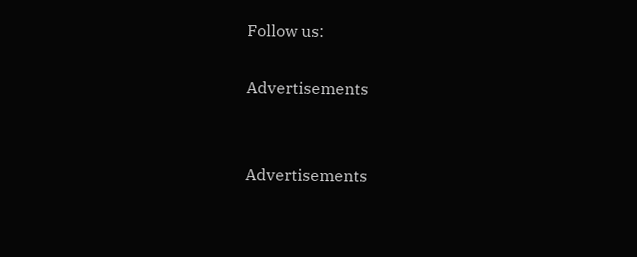Follow us:

Advertisements


Advertisements